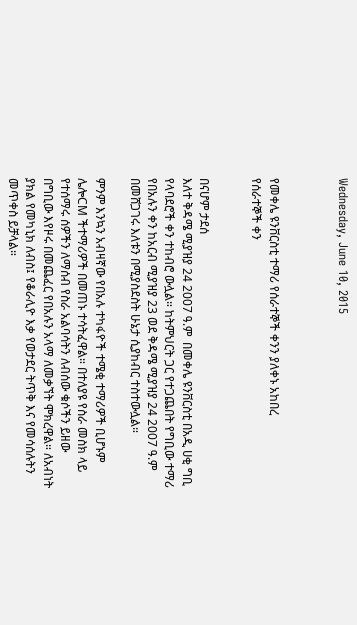Wednesday, June 10, 2015



የመቀሌ ዩንቨርስቲ ተማሪ የሰራተኞች ቀንን ያለቀኑ አከበረ
የሰራተኞች ቀን


በናሆም ታደሰ
እለተ ቅዳሜ ሚያዝያ 24 2007 ዓ.ም  በመቀሌ ዩንቨርስቲ በአዲ ሀቂ ግቢ የላባደሮች ቀን ተከብሮ ውሏል። ከትምህርት ጋር የተጋጨበት የግቢው ተማሪ የበአሉን ቀን ከአርብ ሚያዝያ 23 ወደ ቅዳሜ ሚያዝያ 24 2007 ዓ.ም በመሸጋገሩ እለቱን በሚያስደስት ሁኔታ ሲያከብር ተስተውሏል።

ምንም እንኳን አብዛኛው የበአሉ ተካፋዮች ተሜቂ ተማሪዎች ቢሆኑም ሌሎCM ችተማሪዎች በመጠኑ ተሳትፈዋል። በተለያዩ የስራ መስክ ላይ የተሰማሩ ሰዎችን ለማሰብ የስራ አልባሳትን ለብሰው ቁሶችን ይዘው በግቢው እየዞሩ በመጨፈር የበአሉን አላማ ለመቃኘት ሞክረዋል። ለአብነት ያክል የመካኒክ ለብስ፤ የቆራሊዮ እቃ የወታደር ትጥቅ እና የመሳሰሉትን መጥቀስ ይቻላል።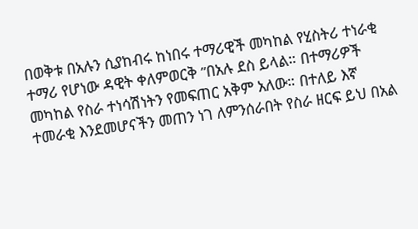በወቅቱ በአሉን ሲያከብሩ ከነበሩ ተማሪዊች መካከል የሂስትሪ ተነራቂ ተማሪ የሆነው ዳዊት ቀለምወርቅ ”በአሉ ደስ ይላል። በተማሪዎች መካከል የስራ ተነሳሽነትን የመፍጠር አቅም አለው። በተለይ እኛ ተመራቂ እንደመሆናችን መጠን ነገ ለምንሰራበት የስራ ዘርፍ ይህ በአል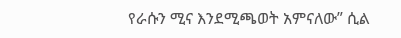የራሱን ሚና እንደሚጫወት አምናለው” ሲል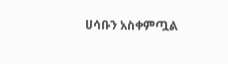ሀሳቡን አስቀምጧል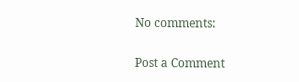No comments:

Post a Comment